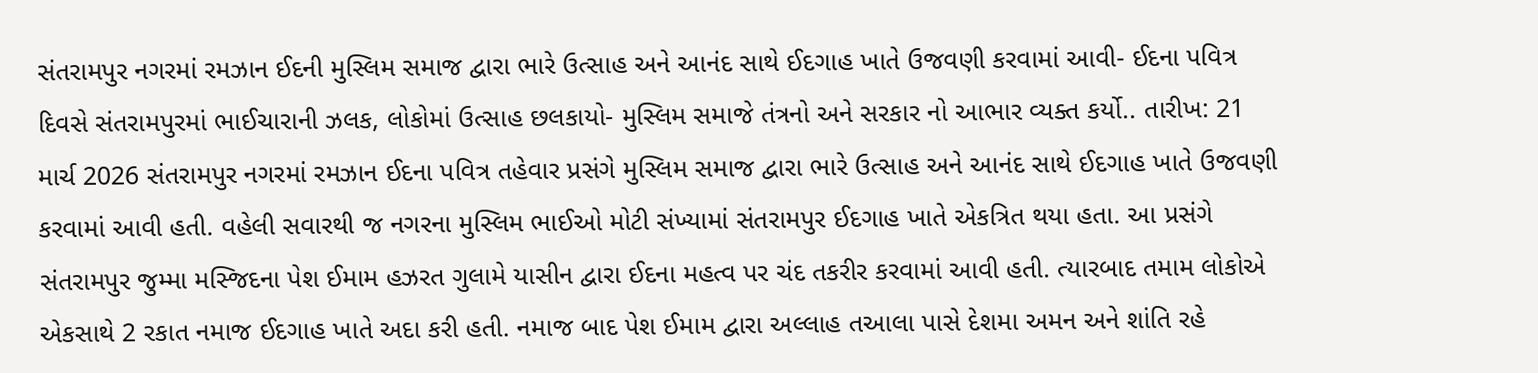સંતરામપુર નગરમાં રમઝાન ઈદની મુસ્લિમ સમાજ દ્વારા ભારે ઉત્સાહ અને આનંદ સાથે ઈદગાહ ખાતે ઉજવણી કરવામાં આવી- ઈદના પવિત્ર દિવસે સંતરામપુરમાં ભાઈચારાની ઝલક, લોકોમાં ઉત્સાહ છલકાયો- મુસ્લિમ સમાજે તંત્રનો અને સરકાર નો આભાર વ્યક્ત કર્યો.. તારીખ: 21 માર્ચ 2026 સંતરામપુર નગરમાં રમઝાન ઈદના પવિત્ર તહેવાર પ્રસંગે મુસ્લિમ સમાજ દ્વારા ભારે ઉત્સાહ અને આનંદ સાથે ઈદગાહ ખાતે ઉજવણી કરવામાં આવી હતી. વહેલી સવારથી જ નગરના મુસ્લિમ ભાઈઓ મોટી સંખ્યામાં સંતરામપુર ઈદગાહ ખાતે એકત્રિત થયા હતા. આ પ્રસંગે સંતરામપુર જુમ્મા મસ્જિદના પેશ ઈમામ હઝરત ગુલામે યાસીન દ્વારા ઈદના મહત્વ પર ચંદ તકરીર કરવામાં આવી હતી. ત્યારબાદ તમામ લોકોએ એકસાથે 2 રકાત નમાજ ઈદગાહ ખાતે અદા કરી હતી. નમાજ બાદ પેશ ઈમામ દ્વારા અલ્લાહ તઆલા પાસે દેશમા અમન અને શાંતિ રહે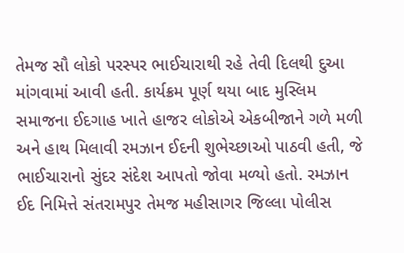તેમજ સૌ લોકો પરસ્પર ભાઈચારાથી રહે તેવી દિલથી દુઆ માંગવામાં આવી હતી. કાર્યક્રમ પૂર્ણ થયા બાદ મુસ્લિમ સમાજના ઈદગાહ ખાતે હાજર લોકોએ એકબીજાને ગળે મળી અને હાથ મિલાવી રમઝાન ઈદની શુભેચ્છાઓ પાઠવી હતી, જે ભાઈચારાનો સુંદર સંદેશ આપતો જોવા મળ્યો હતો. રમઝાન ઈદ નિમિત્તે સંતરામપુર તેમજ મહીસાગર જિલ્લા પોલીસ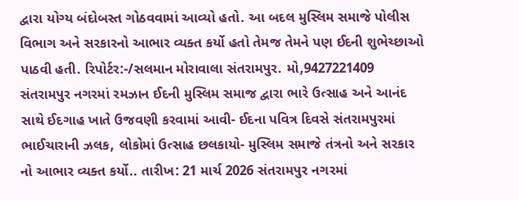દ્વારા યોગ્ય બંદોબસ્ત ગોઠવવામાં આવ્યો હતો. આ બદલ મુસ્લિમ સમાજે પોલીસ વિભાગ અને સરકારનો આભાર વ્યક્ત કર્યો હતો તેમજ તેમને પણ ઈદની શુભેચ્છાઓ પાઠવી હતી. રિપોર્ટર:-/સલમાન મોરાવાલા સંતરામપુર. મો,9427221409
સંતરામપુર નગરમાં રમઝાન ઈદની મુસ્લિમ સમાજ દ્વારા ભારે ઉત્સાહ અને આનંદ સાથે ઈદગાહ ખાતે ઉજવણી કરવામાં આવી- ઈદના પવિત્ર દિવસે સંતરામપુરમાં ભાઈચારાની ઝલક, લોકોમાં ઉત્સાહ છલકાયો- મુસ્લિમ સમાજે તંત્રનો અને સરકાર નો આભાર વ્યક્ત કર્યો.. તારીખ: 21 માર્ચ 2026 સંતરામપુર નગરમાં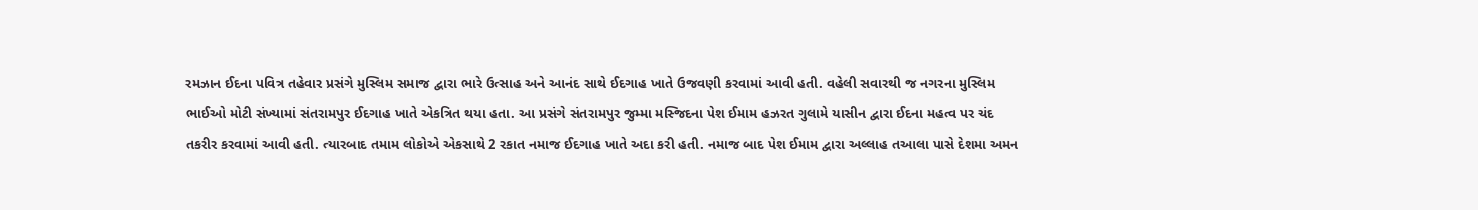રમઝાન ઈદના પવિત્ર તહેવાર પ્રસંગે મુસ્લિમ સમાજ દ્વારા ભારે ઉત્સાહ અને આનંદ સાથે ઈદગાહ ખાતે ઉજવણી કરવામાં આવી હતી. વહેલી સવારથી જ નગરના મુસ્લિમ ભાઈઓ મોટી સંખ્યામાં સંતરામપુર ઈદગાહ ખાતે એકત્રિત થયા હતા. આ પ્રસંગે સંતરામપુર જુમ્મા મસ્જિદના પેશ ઈમામ હઝરત ગુલામે યાસીન દ્વારા ઈદના મહત્વ પર ચંદ તકરીર કરવામાં આવી હતી. ત્યારબાદ તમામ લોકોએ એકસાથે 2 રકાત નમાજ ઈદગાહ ખાતે અદા કરી હતી. નમાજ બાદ પેશ ઈમામ દ્વારા અલ્લાહ તઆલા પાસે દેશમા અમન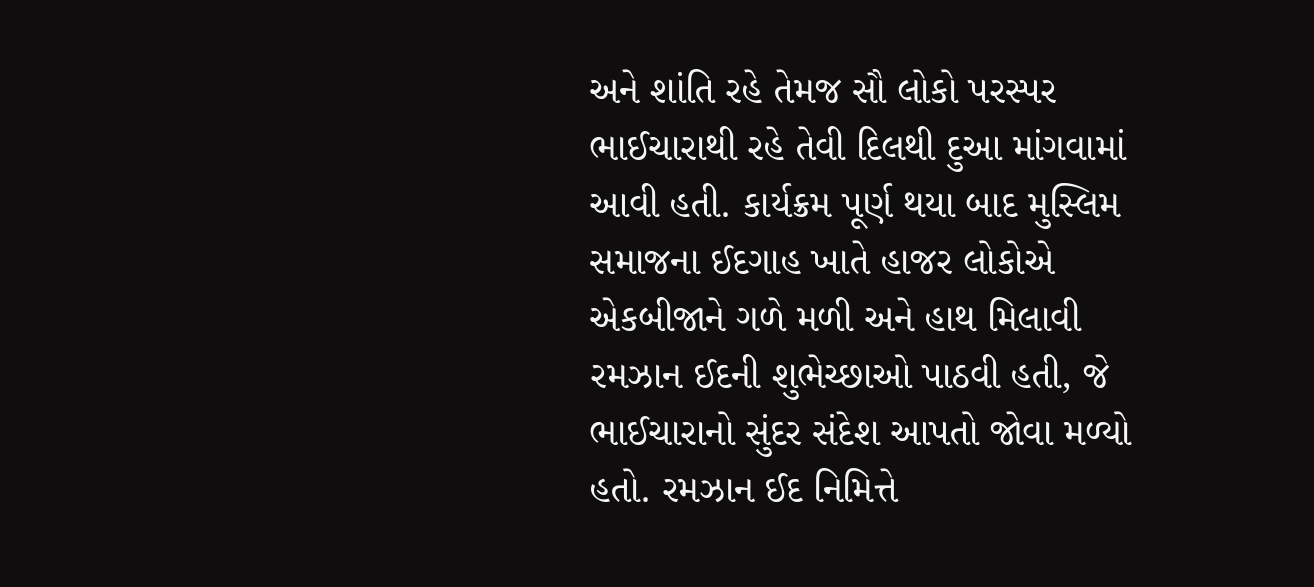અને શાંતિ રહે તેમજ સૌ લોકો પરસ્પર ભાઈચારાથી રહે તેવી દિલથી દુઆ માંગવામાં આવી હતી. કાર્યક્રમ પૂર્ણ થયા બાદ મુસ્લિમ સમાજના ઈદગાહ ખાતે હાજર લોકોએ એકબીજાને ગળે મળી અને હાથ મિલાવી રમઝાન ઈદની શુભેચ્છાઓ પાઠવી હતી, જે ભાઈચારાનો સુંદર સંદેશ આપતો જોવા મળ્યો હતો. રમઝાન ઈદ નિમિત્તે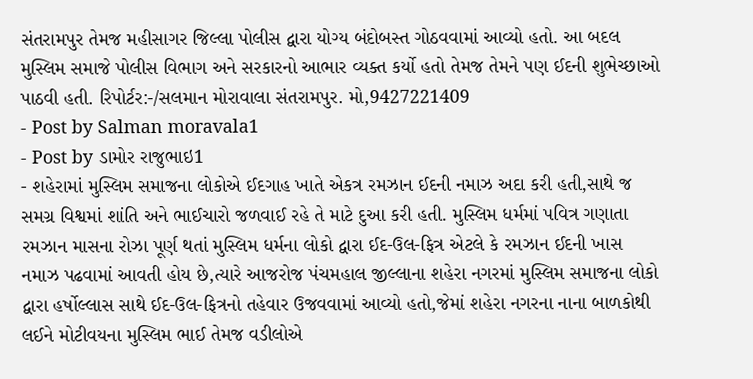સંતરામપુર તેમજ મહીસાગર જિલ્લા પોલીસ દ્વારા યોગ્ય બંદોબસ્ત ગોઠવવામાં આવ્યો હતો. આ બદલ મુસ્લિમ સમાજે પોલીસ વિભાગ અને સરકારનો આભાર વ્યક્ત કર્યો હતો તેમજ તેમને પણ ઈદની શુભેચ્છાઓ પાઠવી હતી. રિપોર્ટર:-/સલમાન મોરાવાલા સંતરામપુર. મો,9427221409
- Post by Salman moravala1
- Post by ડામોર રાજુભાઇ1
- શહેરામાં મુસ્લિમ સમાજના લોકોએ ઈદગાહ ખાતે એકત્ર રમઝાન ઈદની નમાઝ અદા કરી હતી,સાથે જ સમગ્ર વિશ્વમાં શાંતિ અને ભાઈચારો જળવાઈ રહે તે માટે દુઆ કરી હતી. મુસ્લિમ ધર્મમાં પવિત્ર ગણાતા રમઝાન માસના રોઝા પૂર્ણ થતાં મુસ્લિમ ધર્મના લોકો દ્વારા ઈદ-ઉલ-ફિત્ર એટલે કે રમઝાન ઈદની ખાસ નમાઝ પઢવામાં આવતી હોય છે,ત્યારે આજરોજ પંચમહાલ જીલ્લાના શહેરા નગરમાં મુસ્લિમ સમાજના લોકો દ્વારા હર્ષોલ્લાસ સાથે ઈદ-ઉલ-ફિત્રનો તહેવાર ઉજવવામાં આવ્યો હતો,જેમાં શહેરા નગરના નાના બાળકોથી લઈને મોટીવયના મુસ્લિમ ભાઈ તેમજ વડીલોએ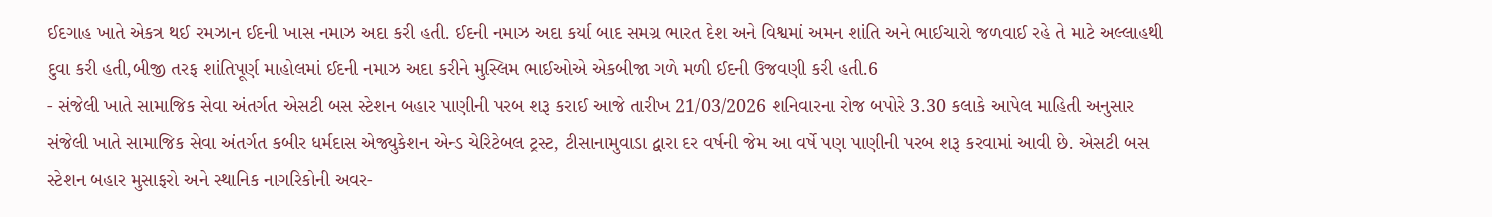ઈદગાહ ખાતે એકત્ર થઈ રમઝાન ઈદની ખાસ નમાઝ અદા કરી હતી. ઈદની નમાઝ અદા કર્યા બાદ સમગ્ર ભારત દેશ અને વિશ્વમાં અમન શાંતિ અને ભાઈચારો જળવાઈ રહે તે માટે અલ્લાહથી દુવા કરી હતી,બીજી તરફ શાંતિપૂર્ણ માહોલમાં ઈદની નમાઝ અદા કરીને મુસ્લિમ ભાઈઓએ એકબીજા ગળે મળી ઈદની ઉજવણી કરી હતી.6
- સંજેલી ખાતે સામાજિક સેવા અંતર્ગત એસટી બસ સ્ટેશન બહાર પાણીની પરબ શરૂ કરાઈ આજે તારીખ 21/03/2026 શનિવારના રોજ બપોરે 3.30 કલાકે આપેલ માહિતી અનુસાર સંજેલી ખાતે સામાજિક સેવા અંતર્ગત કબીર ધર્મદાસ એજ્યુકેશન એન્ડ ચેરિટેબલ ટ્રસ્ટ, ટીસાનામુવાડા દ્વારા દર વર્ષની જેમ આ વર્ષે પણ પાણીની પરબ શરૂ કરવામાં આવી છે. એસટી બસ સ્ટેશન બહાર મુસાફરો અને સ્થાનિક નાગરિકોની અવર-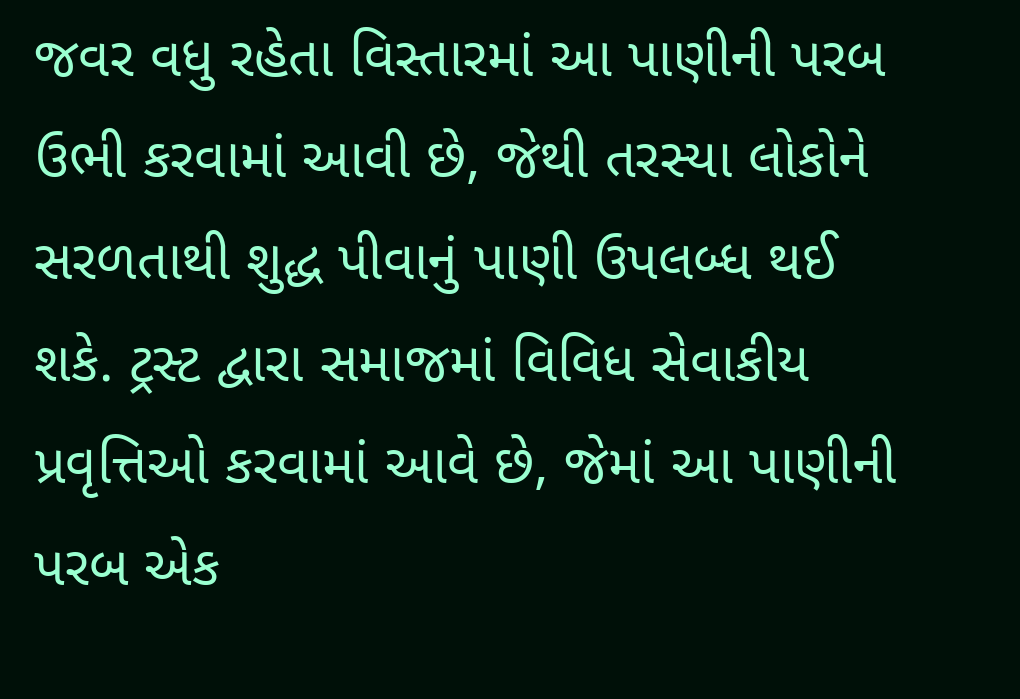જવર વધુ રહેતા વિસ્તારમાં આ પાણીની પરબ ઉભી કરવામાં આવી છે, જેથી તરસ્યા લોકોને સરળતાથી શુદ્ધ પીવાનું પાણી ઉપલબ્ધ થઈ શકે. ટ્રસ્ટ દ્વારા સમાજમાં વિવિધ સેવાકીય પ્રવૃત્તિઓ કરવામાં આવે છે, જેમાં આ પાણીની પરબ એક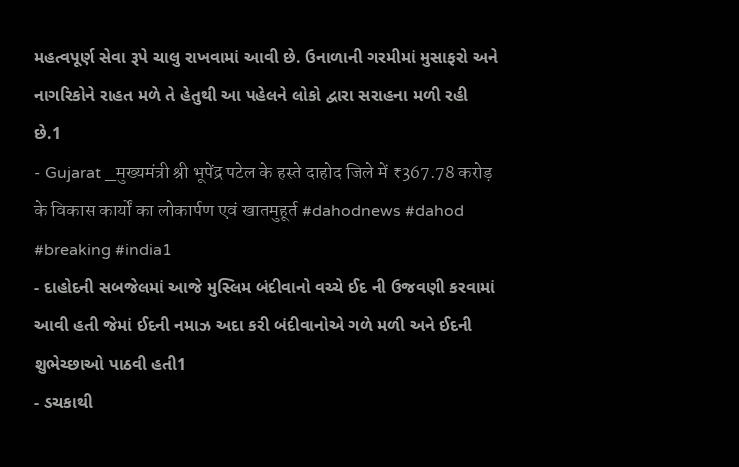મહત્વપૂર્ણ સેવા રૂપે ચાલુ રાખવામાં આવી છે. ઉનાળાની ગરમીમાં મુસાફરો અને નાગરિકોને રાહત મળે તે હેતુથી આ પહેલને લોકો દ્વારા સરાહના મળી રહી છે.1
- Gujarat _मुख्यमंत्री श्री भूपेंद्र पटेल के हस्ते दाहोद जिले में ₹367.78 करोड़ के विकास कार्यों का लोकार्पण एवं खातमुहूर्त #dahodnews #dahod #breaking #india1
- દાહોદની સબજેલમાં આજે મુસ્લિમ બંદીવાનો વચ્ચે ઈદ ની ઉજવણી કરવામાં આવી હતી જેમાં ઈદની નમાઝ અદા કરી બંદીવાનોએ ગળે મળી અને ઈદની શુભેચ્છાઓ પાઠવી હતી1
- ડચકાથી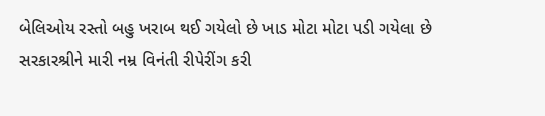બેલિઓય રસ્તો બહુ ખરાબ થઈ ગયેલો છે ખાડ મોટા મોટા પડી ગયેલા છે સરકારશ્રીને મારી નમ્ર વિનંતી રીપેરીંગ કરી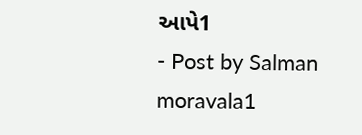આપે1
- Post by Salman moravala1